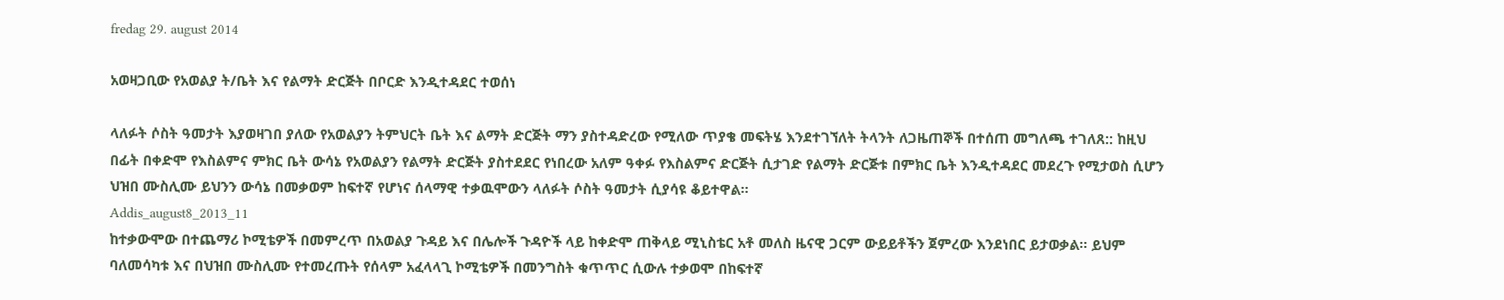fredag 29. august 2014

አወዛጋቢው የአወልያ ት/ቤት እና የልማት ድርጅት በቦርድ እንዲተዳደር ተወሰነ

ላለፉት ሶስት ዓመታት እያወዛገበ ያለው የአወልያን ትምህርት ቤት እና ልማት ድርጅት ማን ያስተዳድረው የሚለው ጥያቄ መፍትሄ እንደተገኘለት ትላንት ለጋዜጠኞች በተሰጠ መግለጫ ተገለጸ:: ከዚህ በፊት በቀድሞ የእስልምና ምክር ቤት ውሳኔ የአወልያን የልማት ድርጅት ያስተደደር የነበረው አለም ዓቀፉ የእስልምና ድርጅት ሲታገድ የልማት ድርጅቱ በምክር ቤት እንዲተዳደር መደረጉ የሚታወስ ሲሆን ህዝበ ሙስሊሙ ይህንን ውሳኔ በመቃወም ከፍተኛ የሆነና ሰላማዊ ተቃዉሞውን ላለፉት ሶስት ዓመታት ሲያሳዩ ቆይተዋል፡፡
Addis_august8_2013_11
ከተቃውሞው በተጨማሪ ኮሚቴዎች በመምረጥ በአወልያ ጉዳይ እና በሌሎች ጉዳዮች ላይ ከቀድሞ ጠቅላይ ሚኒስቴር አቶ መለስ ዜናዊ ጋርም ውይይቶችን ጀምረው እንደነበር ይታወቃል፡፡ ይህም ባለመሳካቱ እና በህዝበ ሙስሊሙ የተመረጡት የሰላም አፈላላጊ ኮሚቴዎች በመንግስት ቁጥጥር ሲውሉ ተቃወሞ በከፍተኛ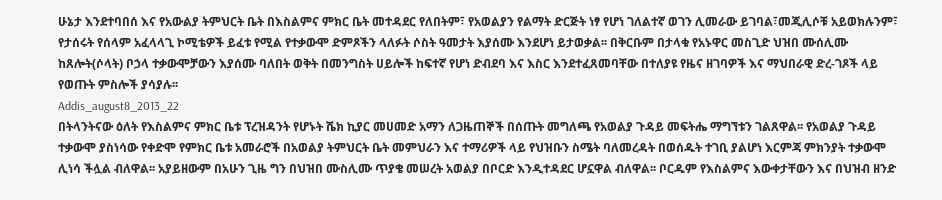ሁኔታ እንደተባበሰ እና የአውልያ ትምህርት ቤት በእስልምና ምክር ቤት መተዳደር የለበትም፣ የአወልያን የልማት ድርጅት ነፃ የሆነ ገለልተኛ ወገን ሊመራው ይገባል፣መጂሊሶቹ አይወክሉንም፣ የታሰሩት የሰላም አፈላላጊ ኮሚቴዎች ይፈቱ የሚል የተቃውሞ ድምጾችን ላለፉት ሶስት ዓመታት እያሰሙ እንደሆነ ይታወቃል፡፡ በቅርቡም በታላቁ የአኑዋር መስጊድ ህዝበ ሙሰሊሙ ከጸሎት(ሶላት) ቦኃላ ተቃውሞቻውን እያሰሙ ባለበት ወቅት በመንግስት ሀይሎች ከፍተኛ የሆነ ድብደባ እና እስር እንደተፈጸመባቸው በተለያዩ የዜና ዘገባዎች እና ማህበራዊ ድረ-ገጾች ላይ የወጡት ምስሎች ያሳያሉ፡፡
Addis_august8_2013_22
በትላንትናው ዕለት የእስልምና ምክር ቤቱ ፕረዝዳንት የሆኑት ሼክ ኪያር መሀመድ አማን ለጋዜጠኞች በሰጡት መግለጫ የአወልያ ጉዳይ መፍትሔ ማግኘቱን ገልጸዋል፡፡ የአወልያ ጉዳይ ተቃውሞ ያስነሳው የቀድሞ የምክር ቤቱ አመራሮች በአወልያ ትምህርት ቤት መምህራን እና ተማሪዎች ላይ የህዝቡን ስሜት ባለመረዳት በወሰዱት ተገቢ ያልሆነ እርምጃ ምክንያት ተቃውሞ ሊነሳ ችሏል ብለዋል፡፡ አያይዘውም በአሁን ጊዜ ግን በህዝበ ሙስሊሙ ጥያቄ መሠረት አወልያ በቦርድ እንዲተዳደር ሆኗዋል ብለዋል፡፡ ቦርዱም የእስልምና እውቀታቸውን እና በህዝብ ዘንድ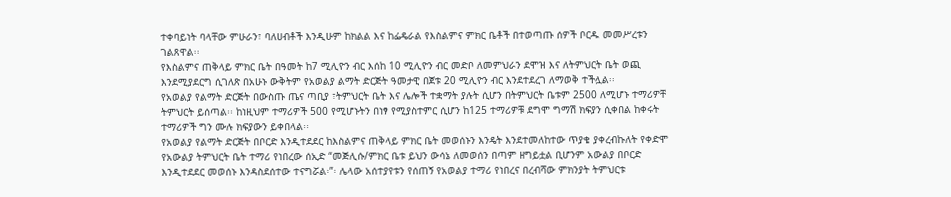ተቀባይነት ባላቸው ምሁራን፣ ባለሀብቶች እንዲሁም ከክልል እና ከፌዴራል የእስልምና ምክር ቤቶች በተወጣጡ ሰዎች ቦርዱ መመሥረቱን ገልጸዋል፡፡
የእስልምና ጠቅላይ ምክር ቤት በዓመት ከ7 ሚሊዮን ብር እሰከ 10 ሚሊዮን ብር መድቦ ለመምህራን ደሞዝ እና ለትምህርት ቤት ወጪ እንደሚያደርግ ሲገለጽ በአሁኑ ውቅትም የአወልያ ልማት ድርጅት ዓመታዊ በጀቱ 20 ሚሊዮን ብር እንደተደረገ ለማወቅ ተችሏል፡፡
የአወልያ የልማት ድርጅት በውስጡ ጤና ጣቢያ ፣ትምህርት ቤት እና ሌሎች ተቋማት ያሉት ሲሆን በትምህርት ቤቱም 2500 ለሚሆኑ ተማሪዎቸ ትምህርት ይሰጣል፡፡ ከነዚህም ተማሪዎች 500 የሚሆኑትን በነፃ የሚያስተምር ሲሆን ከ125 ተማሪዎቹ ደግሞ ግማሽ ክፍያን ሲቀበል ከቀሩት ተማሪዎች ግን ሙሉ ክፍያውን ይቀበላል፡፡
የአወልያ የልማት ድርጅት በቦርድ እንዲተደደር ከእስልምና ጠቅላይ ምክር ቤት መወሰኑን እንዴት እንደተመለከተው ጥያቄ ያቀረብኩለት የቀድሞ የአውልያ ትምህርት ቤት ተማሪ የነበረው ሰኢድ “መጅሊሱ/ምክር ቤቱ ይህን ውሳኔ ለመወሰን በጣም ዘግይቷል ቢሆንም አውልያ በቦርድ እንዲተደደር መወሰኑ እንዳስደሰተው ተናግሯል፡”፡ ሌላው አሰተያየቱን የሰጠኝ የአወልያ ተማሪ የነበረና በረብሻው ምክንያት ትምህርቱ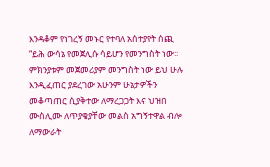እንዳቆም የነገረኝ መኑር የተባለ አሰተያየት ሰጪ “ይሕ ውሳኔ የመጀሊሱ ሳይሆን የመንግስት ነው፡፡ ምክንያቱም መጀመሪያም መንግስት ነው ይህ ሁሉ እንዲፈጠር ያደረገው አሁንም ሁኔታዎችን መቆጣጠር ሲያቅተው ለማረጋጋት እና ህዝበ ሙስሊሙ ለጥያቄያቸው መልስ አግኝተዋል ብሎ ለማውራት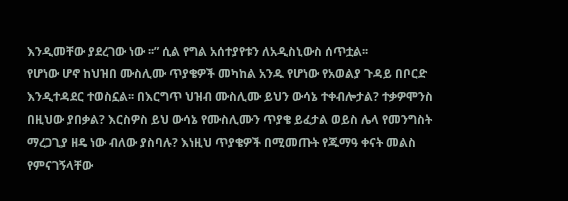እንዲመቸው ያደረገው ነው ፡፡” ሲል የግል አሰተያየቱን ለአዲስኒውስ ሰጥቷል፡፡
የሆነው ሆኖ ከህዝበ ሙስሊሙ ጥያቄዎች መካከል አንዱ የሆነው የአወልያ ጉዳይ በቦርድ እንዲተዳደር ተወስኗል፡፡ በእርግጥ ህዝብ ሙስሊሙ ይህን ውሳኔ ተቀብሎታል? ተቃዎሞንስ በዚህው ያበቃል? እርስዎስ ይህ ውሳኔ የሙስሊሙን ጥያቄ ይፈታል ወይስ ሌላ የመንግስት ማረጋጊያ ዘዴ ነው ብለው ያስባሉ? እነዚህ ጥያቄዎች በሚመጡት የጁማዓ ቀናት መልስ የምናገኝላቸው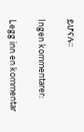ይሆናሉ፡፡

Ingen kommentarer:

Legg inn en kommentar